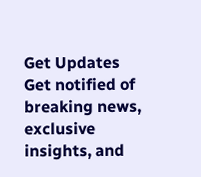Get Updates
Get notified of breaking news, exclusive insights, and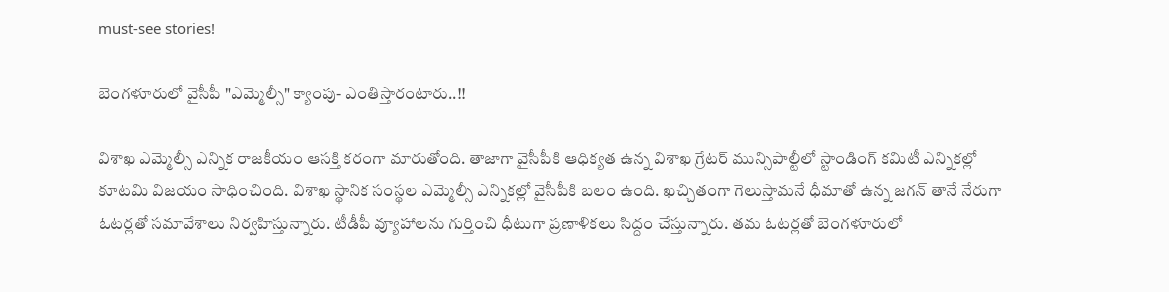must-see stories!

బెంగళూరులో వైసీపీ "ఎమ్మెల్సీ" క్యాంపు- ఎంతిస్తారంటారు..!!

విశాఖ ఎమ్మెల్సీ ఎన్నిక రాజకీయం ఆసక్తి కరంగా మారుతోంది. తాజాగా వైసీపీకి ఆధిక్యత ఉన్న విశాఖ గ్రేటర్ మున్సిపాల్టీలో స్టాండింగ్ కమిటీ ఎన్నికల్లో కూటమి విజయం సాధించింది. విశాఖ స్థానిక సంస్థల ఎమ్మెల్సీ ఎన్నికల్లో వైసీపీకి బలం ఉంది. ఖచ్చితంగా గెలుస్తామనే ధీమాతో ఉన్న జగన్ తానే నేరుగా ఓటర్లతో సమావేశాలు నిర్వహిస్తున్నారు. టీడీపీ వ్యూహాలను గుర్తించి ధీటుగా ప్రణాళికలు సిద్దం చేస్తున్నారు. తమ ఓటర్లతో బెంగళూరులో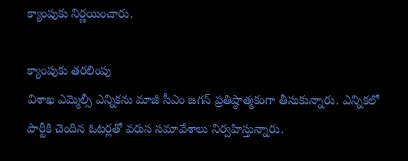క్యాంపుకు నిర్ణయించారు.

క్యాంపుకు తరలింపు
విశాఖ ఎమ్మెల్సీ ఎన్నికను మాజీ సీఎం జగన్ ప్రతిష్ఠాత్మకంగా తీసుకున్నారు. ఎన్నికలో పార్టీకి చెందిన ఓటర్లతో వరుస సమావేశాలు నిర్వహిస్తున్నారు.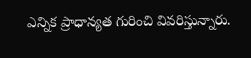ఎన్నిక ప్రాధాన్యత గురించి వివరిస్తున్నారు.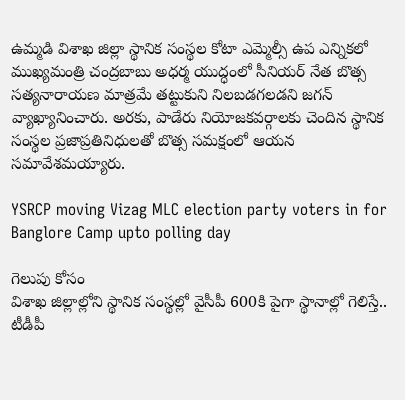ఉమ్మడి విశాఖ జిల్లా స్థానిక సంస్థల కోటా ఎమ్మెల్సీ ఉప ఎన్నికలో ముఖ్యమంత్రి చంద్రబాబు అధర్మ యుద్ధంలో సీనియర్‌ నేత బొత్స సత్యనారాయణ మాత్రమే తట్టుకుని నిలబడగలడని జగన్ వ్యాఖ్యానించారు. అరకు, పాడేరు నియోజకవర్గాలకు చెందిన స్థానిక సంస్థల ప్రజాప్రతినిధులతో బొత్స సమక్షంలో ఆయన సమావేశమయ్యారు.

YSRCP moving Vizag MLC election party voters in for Banglore Camp upto polling day

గెలుపు కోసం
విశాఖ జిల్లాల్లోని స్థానిక సంస్థల్లో వైసీపీ 600కి పైగా స్థానాల్లో గెలిస్తే.. టీడీపీ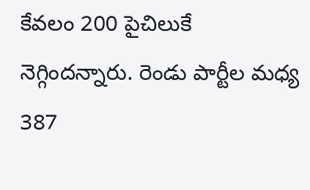కేవలం 200 పైచిలుకే నెగ్గిందన్నారు. రెండు పార్టీల మధ్య 387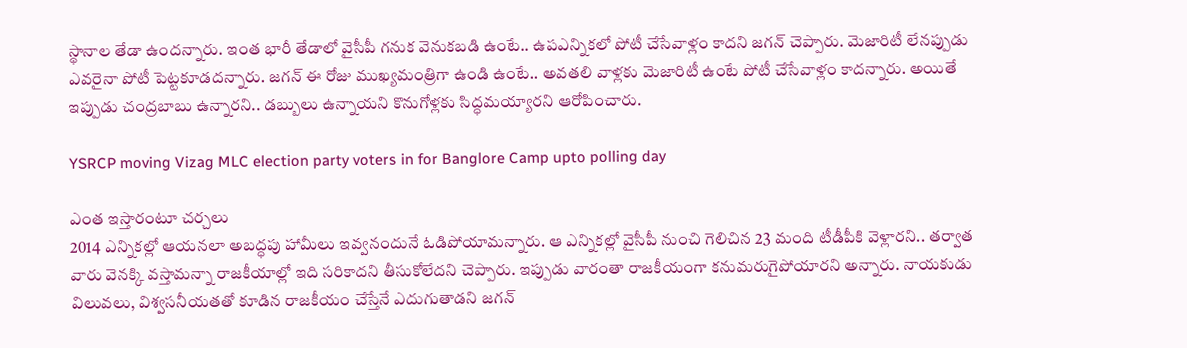స్థానాల తేడా ఉందన్నారు. ఇంత భారీ తేడాలో వైసీపీ గనుక వెనుకబడి ఉంటే.. ఉపఎన్నికలో పోటీ చేసేవాళ్లం కాదని జగన్‌ చెప్పారు. మెజారిటీ లేనప్పుడు ఎవరైనా పోటీ పెట్టకూడదన్నారు. జగన్‌ ఈ రోజు ముఖ్యమంత్రిగా ఉండి ఉంటే.. అవతలి వాళ్లకు మెజారిటీ ఉంటే పోటీ చేసేవాళ్లం కాదన్నారు. అయితే ఇప్పుడు చంద్రబాబు ఉన్నారని.. డబ్బులు ఉన్నాయని కొనుగోళ్లకు సిద్ధమయ్యారని ఆరోపించారు.

YSRCP moving Vizag MLC election party voters in for Banglore Camp upto polling day

ఎంత ఇస్తారంటూ చర్చలు
2014 ఎన్నికల్లో ఆయనలా అబద్ధపు హామీలు ఇవ్వనందునే ఓడిపోయామన్నారు. ఆ ఎన్నికల్లో వైసీపీ నుంచి గెలిచిన 23 మంది టీడీపీకి వెళ్లారని.. తర్వాత వారు వెనక్కి వస్తామన్నా రాజకీయాల్లో ఇది సరికాదని తీసుకోలేదని చెప్పారు. ఇప్పుడు వారంతా రాజకీయంగా కనుమరుగైపోయారని అన్నారు. నాయకుడు విలువలు, విశ్వసనీయతతో కూడిన రాజకీయం చేస్తేనే ఎదుగుతాడని జగన్‌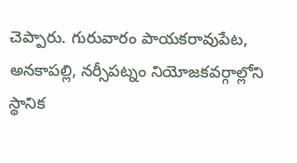చెప్పారు. గురువారం పాయకరావుపేట, అనకాపల్లి, నర్సీపట్నం నియోజకవర్గాల్లోని స్థానిక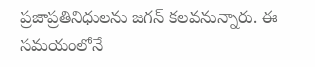ప్రజాప్రతినిధులను జగన్ కలవనున్నారు. ఈ సమయంలోనే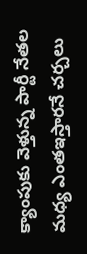క్యాంపుకు వెళ్తున్న పార్టీ నేతల మధ్య ఎంతఇస్తారనే చర్చలు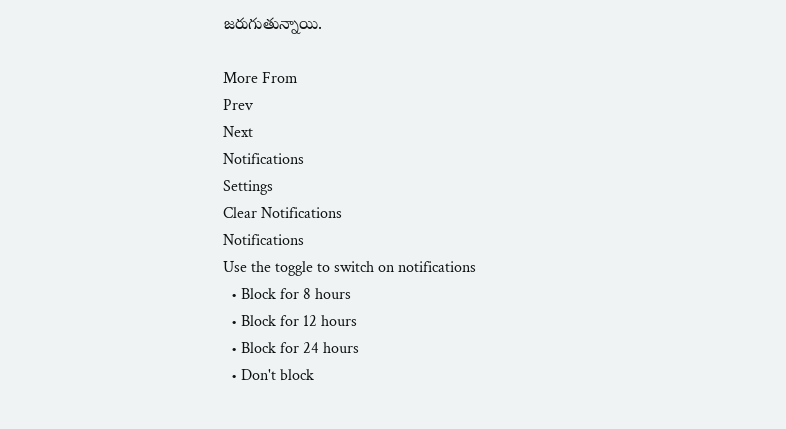జరుగుతున్నాయి.

More From
Prev
Next
Notifications
Settings
Clear Notifications
Notifications
Use the toggle to switch on notifications
  • Block for 8 hours
  • Block for 12 hours
  • Block for 24 hours
  • Don't block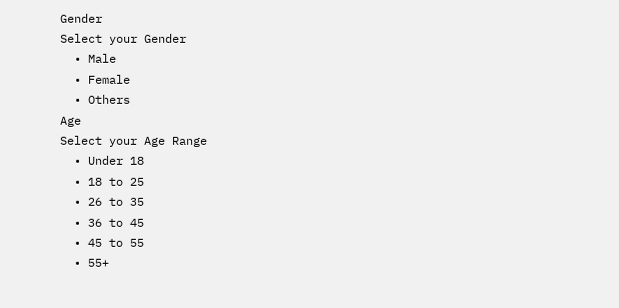Gender
Select your Gender
  • Male
  • Female
  • Others
Age
Select your Age Range
  • Under 18
  • 18 to 25
  • 26 to 35
  • 36 to 45
  • 45 to 55
  • 55+